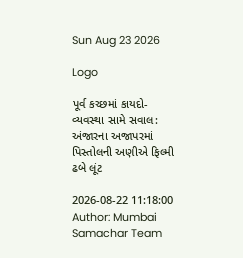Sun Aug 23 2026

Logo

પૂર્વ કચ્છમાં કાયદો-વ્યવસ્થા સામે સવાલ: અંજારના અજાપરમાં પિસ્તોલની અણીએ ફિલ્મી ઢબે લૂંટ

2026-08-22 11:18:00
Author: Mumbai Samachar Team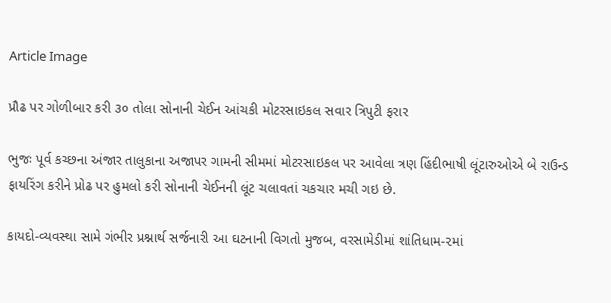Article Image

પ્રૌઢ પર ગોળીબાર કરી ૩૦ તોલા સોનાની ચેઈન આંચકી મોટરસાઇકલ સવાર ત્રિપુટી ફરાર

ભુજઃ પૂર્વ કચ્છના અંજાર તાલુકાના અજાપર ગામની સીમમાં મોટરસાઇકલ પર આવેલા ત્રણ હિંદીભાષી લૂંટારુઓએ બે રાઉન્ડ ફાયરિંગ કરીને પ્રોઢ પર હુમલો કરી સોનાની ચેઈનની લૂંટ ચલાવતાં ચકચાર મચી ગઇ છે.

કાયદો-વ્યવસ્થા સામે ગંભીર પ્રશ્નાર્થ સર્જનારી આ ઘટનાની વિગતો મુજબ, વરસામેડીમાં શાંતિધામ-૨માં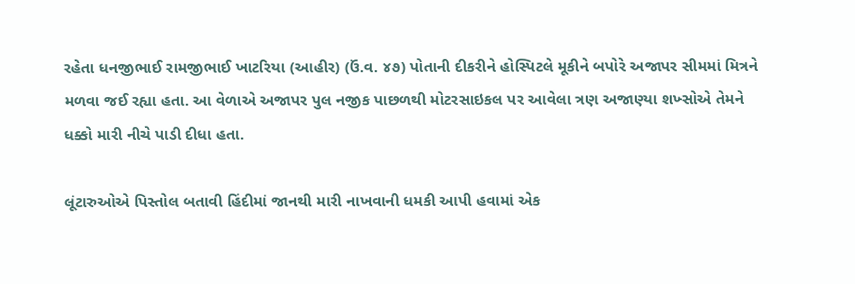રહેતા ધનજીભાઈ રામજીભાઈ ખાટરિયા (આહીર) (ઉં.વ. ૪૭) પોતાની દીકરીને હોસ્પિટલે મૂકીને બપોરે અજાપર સીમમાં મિત્રને મળવા જઈ રહ્યા હતા. આ વેળાએ અજાપર પુલ નજીક પાછળથી મોટરસાઇકલ પર આવેલા ત્રણ અજાણ્યા શખ્સોએ તેમને ધક્કો મારી નીચે પાડી દીધા હતા.

લૂંટારુઓએ પિસ્તોલ બતાવી હિંદીમાં જાનથી મારી નાખવાની ધમકી આપી હવામાં એક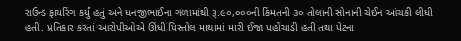રાઉન્ડ ફાયરિંગ કર્યું હતું અને ધનજીભાઈના ગળામાંથી રૂ.૯૦,૦૦૦ની કિંમતની ૩૦ તોલાની સોનાની ચેઈન આંચકી લીધી હતી. પ્રતિકાર કરતાં આરોપીઓએ ઊંધી પિસ્તોલ માથામાં મારી ઈજા પહોંચાડી હતી તથા પેટના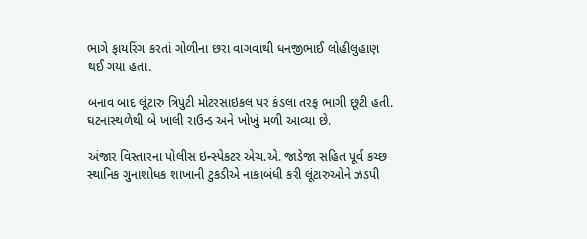ભાગે ફાયરિંગ કરતાં ગોળીના છરા વાગવાથી ધનજીભાઈ લોહીલુહાણ થઈ ગયા હતા.

બનાવ બાદ લૂંટારુ ત્રિપુટી મોટરસાઇકલ પર કંડલા તરફ ભાગી છૂટી હતી. ઘટનાસ્થળેથી બે ખાલી રાઉન્ડ અને ખોખું મળી આવ્યા છે.

અંજાર વિસ્તારના પોલીસ ઇન્સ્પેકટર એચ.એ. જાડેજા સહિત પૂર્વ કચ્છ સ્થાનિક ગુનાશોધક શાખાની ટુકડીએ નાકાબંધી કરી લૂંટારુઓને ઝડપી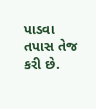પાડવા તપાસ તેજ કરી છે.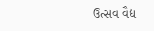ઉત્સવ વૈદ્ય